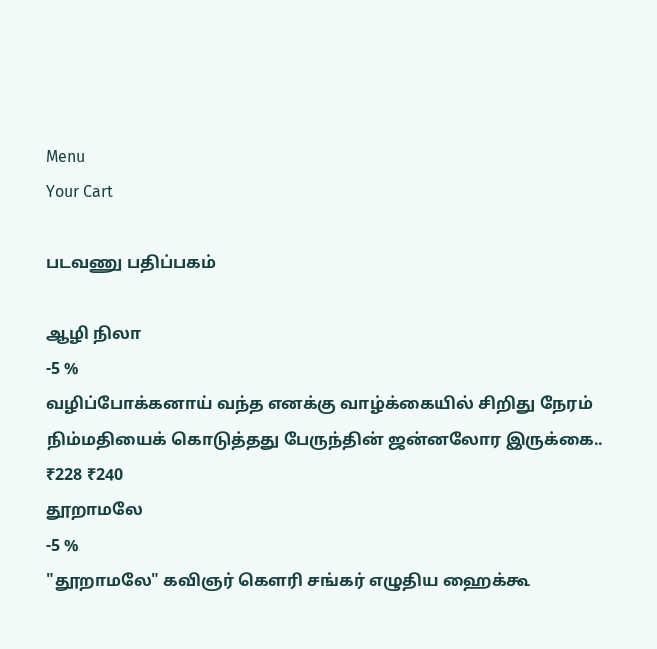Menu
Your Cart

படவணு பதிப்பகம்

ஆழி நிலா
-5 %
வழிப்போக்கனாய் வந்த எனக்கு வாழ்க்கையில் சிறிது நேரம் நிம்மதியைக் கொடுத்தது பேருந்தின் ஜன்னலோர இருக்கை..
₹228 ₹240
தூறாமலே
-5 %
"தூறாமலே" கவிஞர் கௌரி சங்கர் எழுதிய ஹைக்கூ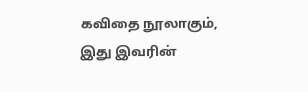கவிதை நூலாகும், இது இவரின்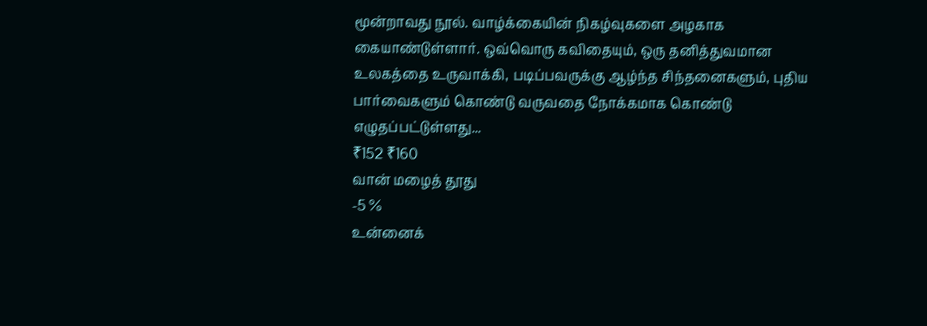மூன்றாவது நூல். வாழ்க்கையின் நிகழ்வுகளை அழகாக கையாண்டுள்ளார். ஒவ்வொரு கவிதையும், ஒரு தனித்துவமான உலகத்தை உருவாக்கி, படிப்பவருக்கு ஆழ்ந்த சிந்தனைகளும், புதிய பார்வைகளும் கொண்டு வருவதை நோக்கமாக கொண்டு எழுதப்பட்டுள்ளது...
₹152 ₹160
வான் மழைத் தூது
-5 %
உன்னைக்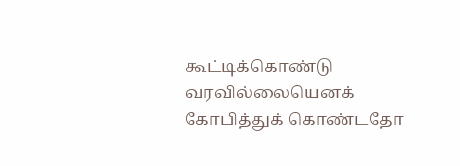கூட்டிக்கொண்டு வரவில்லையெனக் கோபித்துக் கொண்டதோ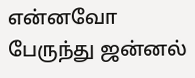என்னவோ பேருந்து ஜன்னல்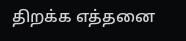திறக்க எத்தனை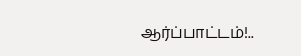ஆர்ப்பாட்டம்!..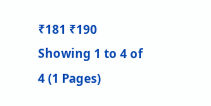₹181 ₹190
Showing 1 to 4 of 4 (1 Pages)